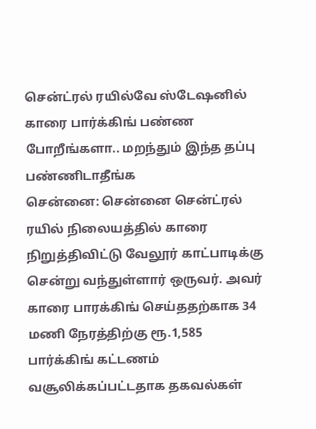சென்ட்ரல் ரயில்வே ஸ்டேஷனில் காரை பார்க்கிங் பண்ண போறீங்களா.. மறந்தும் இந்த தப்பு பண்ணிடாதீங்க
சென்னை: சென்னை சென்ட்ரல் ரயில் நிலையத்தில் காரை நிறுத்திவிட்டு வேலூர் காட்பாடிக்கு சென்று வந்துள்ளார் ஒருவர். அவர் காரை பாரக்கிங் செய்ததற்காக 34 மணி நேரத்திற்கு ரூ.1,585 பார்க்கிங் கட்டணம் வசூலிக்கப்பட்டதாக தகவல்கள்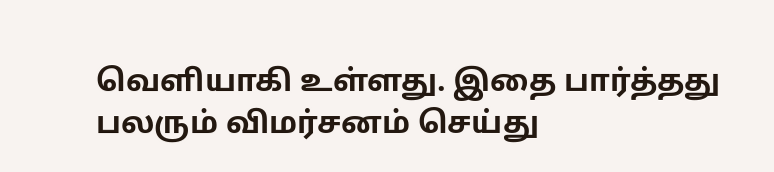வெளியாகி உள்ளது. இதை பார்த்தது பலரும் விமர்சனம் செய்து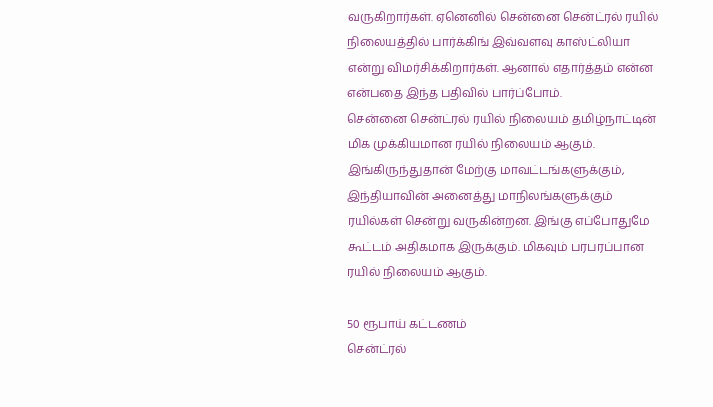வருகிறார்கள். ஏனெனில் சென்னை சென்ட்ரல் ரயில் நிலையத்தில் பார்க்கிங் இவ்வளவு காஸ்ட்லியா என்று விமர்சிக்கிறார்கள். ஆனால் எதார்த்தம் என்ன என்பதை இந்த பதிவில் பார்ப்போம்.
சென்னை சென்ட்ரல் ரயில் நிலையம் தமிழ்நாட்டின் மிக முக்கியமான ரயில் நிலையம் ஆகும். இங்கிருந்துதான் மேற்கு மாவட்டங்களுக்கும், இந்தியாவின் அனைத்து மாநிலங்களுக்கும் ரயில்கள் சென்று வருகின்றன. இங்கு எப்போதுமே கூட்டம் அதிகமாக இருக்கும். மிகவும் பரபரப்பான ரயில் நிலையம் ஆகும்.

50 ரூபாய் கட்டணம்
சென்ட்ரல்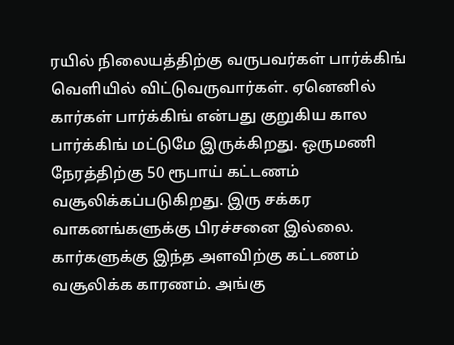ரயில் நிலையத்திற்கு வருபவர்கள் பார்க்கிங் வெளியில் விட்டுவருவார்கள். ஏனெனில் கார்கள் பார்க்கிங் என்பது குறுகிய கால பார்க்கிங் மட்டுமே இருக்கிறது. ஒருமணி நேரத்திற்கு 50 ரூபாய் கட்டணம் வசூலிக்கப்படுகிறது. இரு சக்கர வாகனங்களுக்கு பிரச்சனை இல்லை. கார்களுக்கு இந்த அளவிற்கு கட்டணம் வசூலிக்க காரணம். அங்கு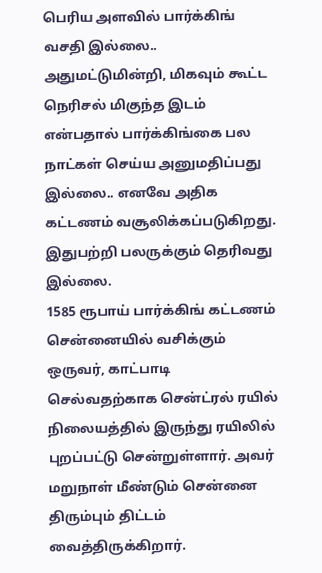பெரிய அளவில் பார்க்கிங் வசதி இல்லை.. அதுமட்டுமின்றி, மிகவும் கூட்ட நெரிசல் மிகுந்த இடம் என்பதால் பார்க்கிங்கை பல நாட்கள் செய்ய அனுமதிப்பது இல்லை.. எனவே அதிக கட்டணம் வசூலிக்கப்படுகிறது. இதுபற்றி பலருக்கும் தெரிவது இல்லை.
1585 ரூபாய் பார்க்கிங் கட்டணம்
சென்னையில் வசிக்கும் ஒருவர், காட்பாடி செல்வதற்காக சென்ட்ரல் ரயில் நிலையத்தில் இருந்து ரயிலில் புறப்பட்டு சென்றுள்ளார். அவர் மறுநாள் மீண்டும் சென்னை திரும்பும் திட்டம் வைத்திருக்கிறார்.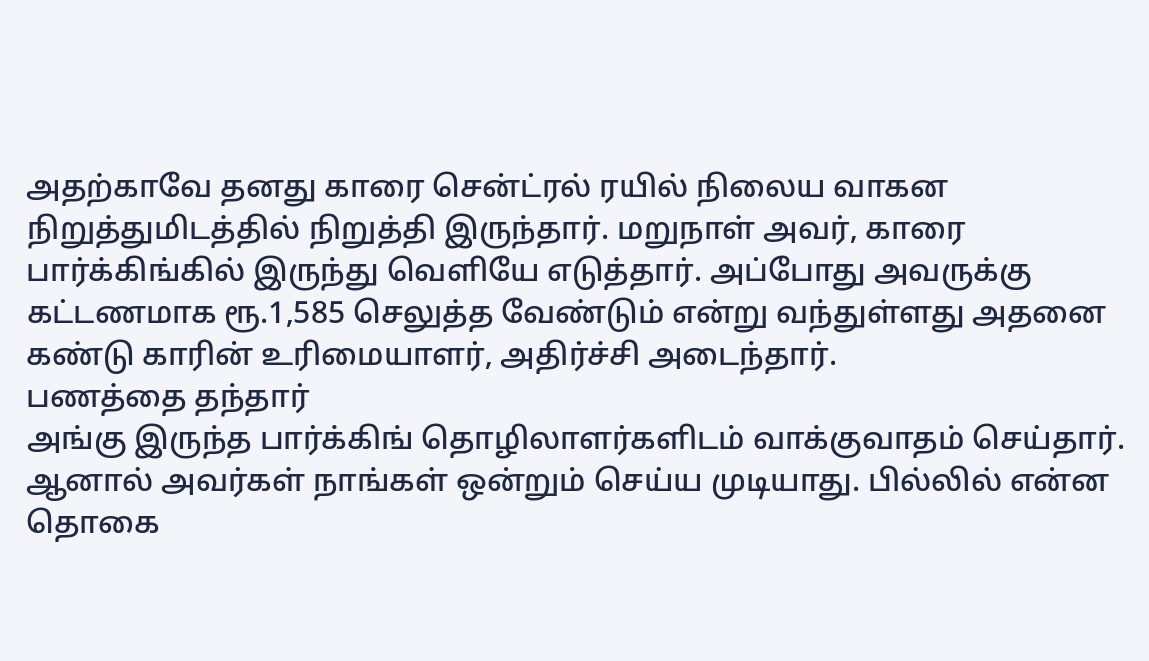அதற்காவே தனது காரை சென்ட்ரல் ரயில் நிலைய வாகன நிறுத்துமிடத்தில் நிறுத்தி இருந்தார். மறுநாள் அவர், காரை பார்க்கிங்கில் இருந்து வெளியே எடுத்தார். அப்போது அவருக்கு கட்டணமாக ரூ.1,585 செலுத்த வேண்டும் என்று வந்துள்ளது அதனை கண்டு காரின் உரிமையாளர், அதிர்ச்சி அடைந்தார்.
பணத்தை தந்தார்
அங்கு இருந்த பார்க்கிங் தொழிலாளர்களிடம் வாக்குவாதம் செய்தார். ஆனால் அவர்கள் நாங்கள் ஒன்றும் செய்ய முடியாது. பில்லில் என்ன தொகை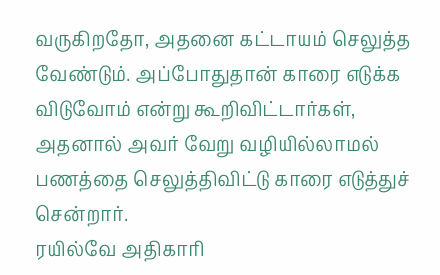வருகிறதோ, அதனை கட்டாயம் செலுத்த வேண்டும். அப்போதுதான் காரை எடுக்க விடுவோம் என்று கூறிவிட்டார்கள், அதனால் அவர் வேறு வழியில்லாமல் பணத்தை செலுத்திவிட்டு காரை எடுத்துச் சென்றார்.
ரயில்வே அதிகாரி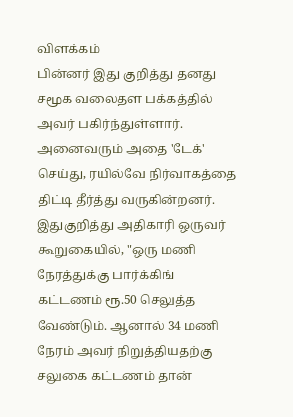விளக்கம்
பின்னர் இது குறித்து தனது சமூக வலைதள பக்கத்தில் அவர் பகிர்ந்துள்ளார். அனைவரும் அதை 'டேக்' செய்து, ரயில்வே நிர்வாகத்தை திட்டி தீர்த்து வருகின்றனர். இதுகுறித்து அதிகாரி ஒருவர் கூறுகையில், "ஒரு மணி நேரத்துக்கு பார்க்கிங் கட்டணம் ரூ.50 செலுத்த வேண்டும். ஆனால் 34 மணி நேரம் அவர் நிறுத்தியதற்கு சலுகை கட்டணம் தான்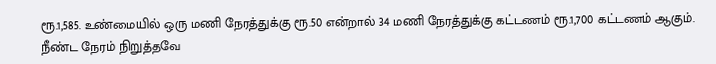ரூ.1,585. உண்மையில் ஒரு மணி நேரத்துக்கு ரூ.50 என்றால் 34 மணி நேரத்துக்கு கட்டணம் ரூ.1,700 கட்டணம் ஆகும்.
நீண்ட நேரம் நிறுத்தவே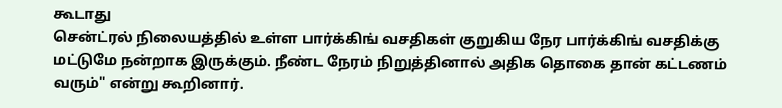கூடாது
சென்ட்ரல் நிலையத்தில் உள்ள பார்க்கிங் வசதிகள் குறுகிய நேர பார்க்கிங் வசதிக்கு மட்டுமே நன்றாக இருக்கும். நீண்ட நேரம் நிறுத்தினால் அதிக தொகை தான் கட்டணம் வரும்" என்று கூறினார்.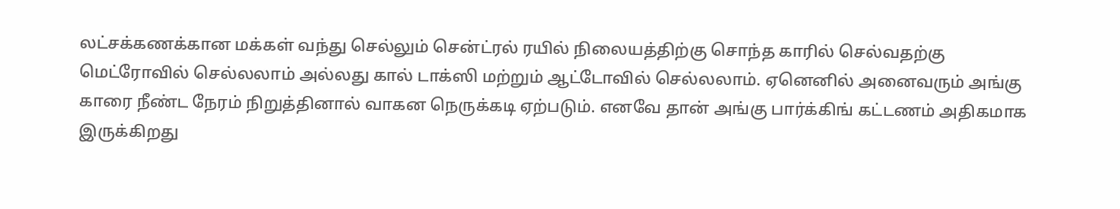லட்சக்கணக்கான மக்கள் வந்து செல்லும் சென்ட்ரல் ரயில் நிலையத்திற்கு சொந்த காரில் செல்வதற்கு மெட்ரோவில் செல்லலாம் அல்லது கால் டாக்ஸி மற்றும் ஆட்டோவில் செல்லலாம். ஏனெனில் அனைவரும் அங்கு காரை நீண்ட நேரம் நிறுத்தினால் வாகன நெருக்கடி ஏற்படும். எனவே தான் அங்கு பார்க்கிங் கட்டணம் அதிகமாக இருக்கிறது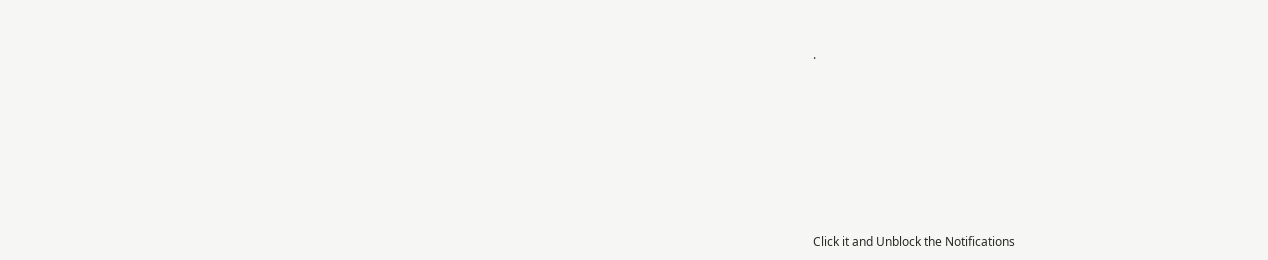.












Click it and Unblock the Notifications